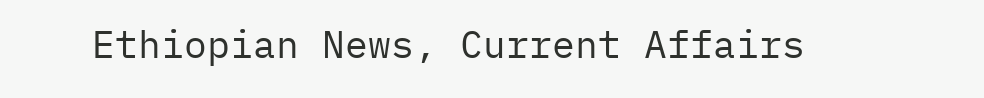Ethiopian News, Current Affairs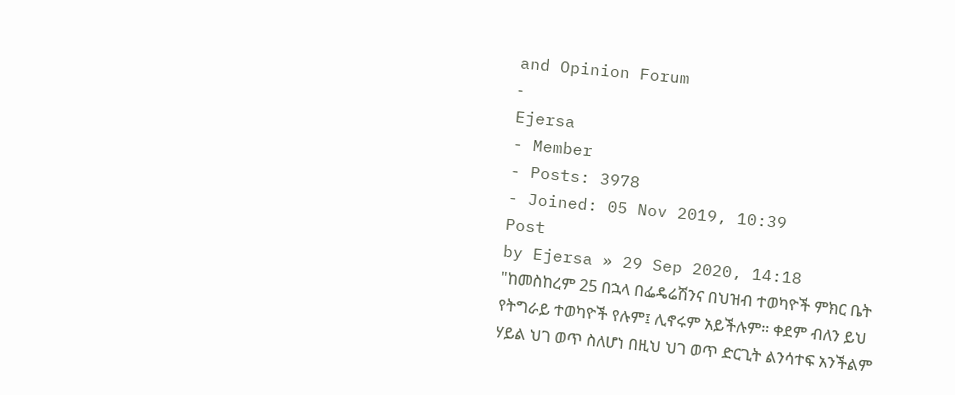and Opinion Forum
-
Ejersa
- Member
- Posts: 3978
- Joined: 05 Nov 2019, 10:39
Post
by Ejersa » 29 Sep 2020, 14:18
"ከመስከረም 25 በኋላ በፌዴሬሽንና በህዝብ ተወካዮች ምክር ቤት የትግራይ ተወካዮች የሉም፤ ሊኖሩም አይችሉም። ቀደም ብለን ይህ ሃይል ህገ ወጥ ስለሆነ በዚህ ህገ ወጥ ድርጊት ልንሳተፍ አንችልም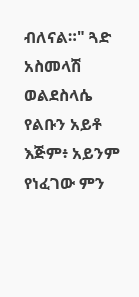ብለናል።" ጓድ አስመላሽ ወልደስላሴ
የልቡን አይቶ እጅም፥ አይንም የነፈገው ምን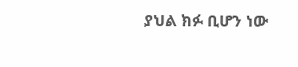ያህል ክፉ ቢሆን ነው